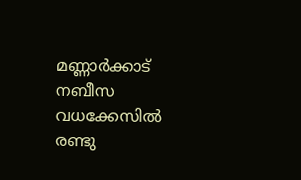മണ്ണാർക്കാട് നബീസ വധക്കേസിൽ രണ്ടു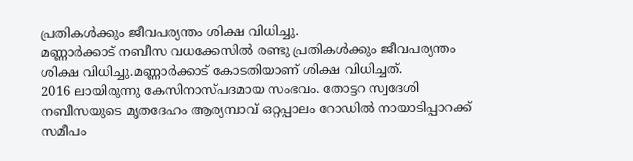പ്രതികൾക്കും ജീവപര്യന്തം ശിക്ഷ വിധിച്ചു.
മണ്ണാർക്കാട് നബീസ വധക്കേസിൽ രണ്ടു പ്രതികൾക്കും ജീവപര്യന്തം ശിക്ഷ വിധിച്ചു.മണ്ണാർക്കാട് കോടതിയാണ് ശിക്ഷ വിധിച്ചത്.
2016 ലായിരുന്നു കേസിനാസ്പദമായ സംഭവം. തോട്ടറ സ്വദേശി നബീസയുടെ മൃതദേഹം ആര്യമ്പാവ് ഒറ്റപ്പാലം റോഡിൽ നായാടിപ്പാറക്ക് സമീപം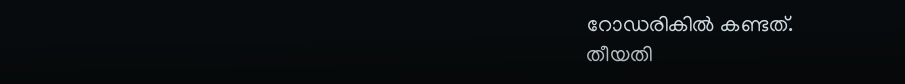റോഡരികിൽ കണ്ടത്.
തീയതി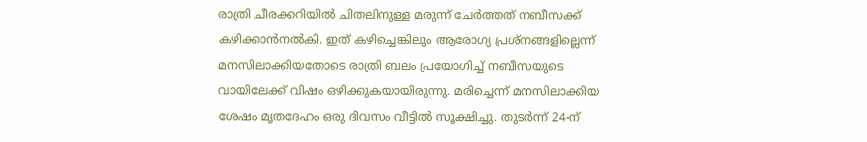രാത്രി ചീരക്കറിയിൽ ചിതലിനുള്ള മരുന്ന് ചേർത്തത് നബീസക്ക് കഴിക്കാൻനൽകി. ഇത് കഴിച്ചെങ്കിലും ആരോഗ്യ പ്രശ്നങ്ങളില്ലെന്ന് മനസിലാക്കിയതോടെ രാത്രി ബലം പ്രയോഗിച്ച് നബീസയുടെ വായിലേക്ക് വിഷം ഒഴിക്കുകയായിരുന്നു. മരിച്ചെന്ന് മനസിലാക്കിയ ശേഷം മൃതദേഹം ഒരു ദിവസം വീട്ടിൽ സൂക്ഷിച്ചു. തുടർന്ന് 24-ന്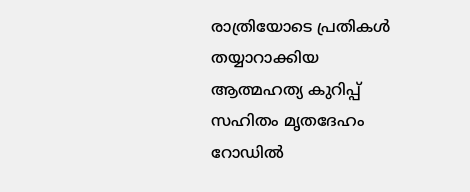രാത്രിയോടെ പ്രതികൾ തയ്യാറാക്കിയ ആത്മഹത്യ കുറിപ്പ് സഹിതം മൃതദേഹം റോഡിൽ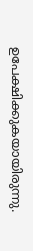ഉപേക്ഷിക്കുകയായിരുന്നു.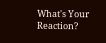What's Your Reaction?